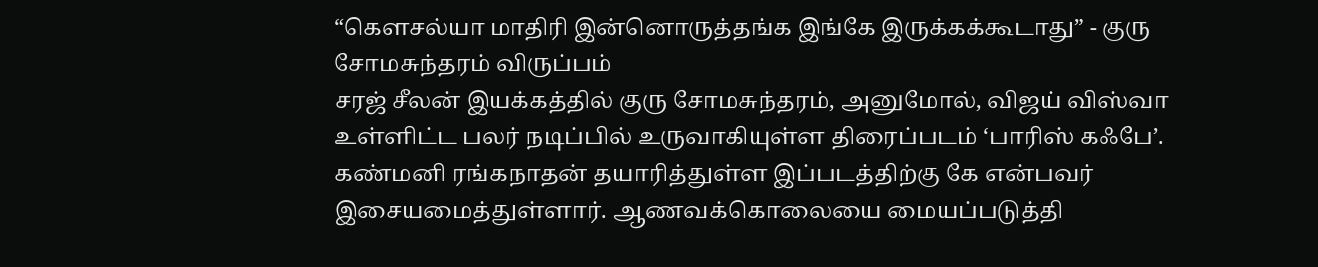“கௌசல்யா மாதிரி இன்னொருத்தங்க இங்கே இருக்கக்கூடாது” - குரு சோமசுந்தரம் விருப்பம்
சரஜ் சீலன் இயக்கத்தில் குரு சோமசுந்தரம், அனுமோல், விஜய் விஸ்வா உள்ளிட்ட பலர் நடிப்பில் உருவாகியுள்ள திரைப்படம் ‘பாரிஸ் கஃபே’. கண்மனி ரங்கநாதன் தயாரித்துள்ள இப்படத்திற்கு கே என்பவர் இசையமைத்துள்ளார். ஆணவக்கொலையை மையப்படுத்தி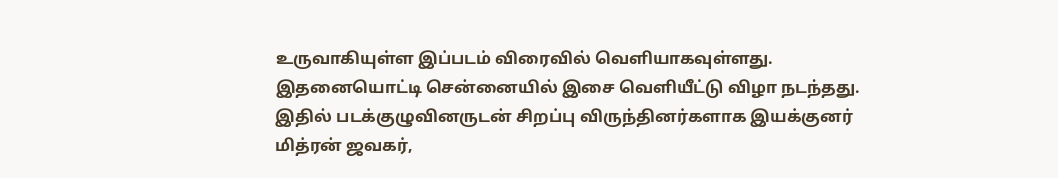உருவாகியுள்ள இப்படம் விரைவில் வெளியாகவுள்ளது. இதனையொட்டி சென்னையில் இசை வெளியீட்டு விழா நடந்தது. இதில் படக்குழுவினருடன் சிறப்பு விருந்தினர்களாக இயக்குனர் மித்ரன் ஜவகர்,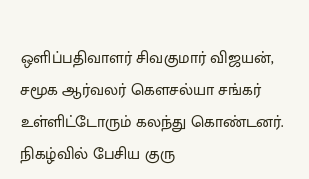ஒளிப்பதிவாளர் சிவகுமார் விஜயன், சமூக ஆர்வலர் கௌசல்யா சங்கர் உள்ளிட்டோரும் கலந்து கொண்டனர். நிகழ்வில் பேசிய குரு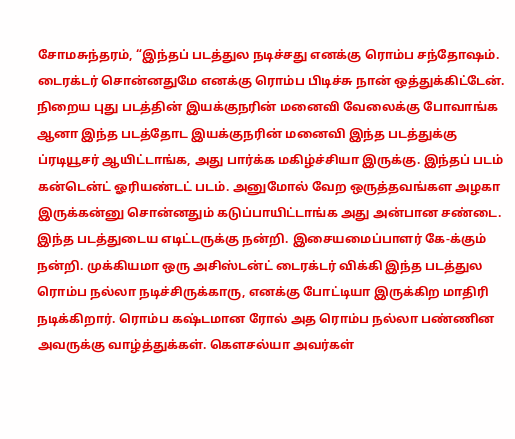சோமசுந்தரம், “இந்தப் படத்துல நடிச்சது எனக்கு ரொம்ப சந்தோஷம். டைரக்டர் சொன்னதுமே எனக்கு ரொம்ப பிடிச்சு நான் ஒத்துக்கிட்டேன். நிறைய புது படத்தின் இயக்குநரின் மனைவி வேலைக்கு போவாங்க ஆனா இந்த படத்தோட இயக்குநரின் மனைவி இந்த படத்துக்கு ப்ரடியூசர் ஆயிட்டாங்க, அது பார்க்க மகிழ்ச்சியா இருக்கு. இந்தப் படம் கன்டென்ட் ஓரியண்டட் படம். அனுமோல் வேற ஒருத்தவங்கள அழகா இருக்கன்னு சொன்னதும் கடுப்பாயிட்டாங்க அது அன்பான சண்டை. இந்த படத்துடைய எடிட்டருக்கு நன்றி. இசையமைப்பாளர் கே-க்கும் நன்றி. முக்கியமா ஒரு அசிஸ்டன்ட் டைரக்டர் விக்கி இந்த படத்துல ரொம்ப நல்லா நடிச்சிருக்காரு, எனக்கு போட்டியா இருக்கிற மாதிரி நடிக்கிறார். ரொம்ப கஷ்டமான ரோல் அத ரொம்ப நல்லா பண்ணின அவருக்கு வாழ்த்துக்கள். கௌசல்யா அவர்கள்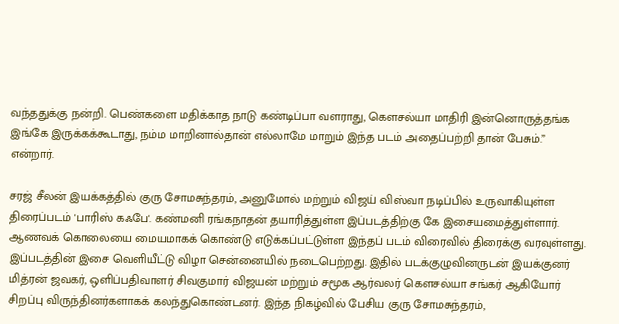வந்ததுக்கு நன்றி. பெண்களை மதிக்காத நாடு கண்டிப்பா வளராது, கௌசல்யா மாதிரி இன்னொருத்தங்க இங்கே இருக்கக்கூடாது, நம்ம மாறினால்தான் எல்லாமே மாறும் இந்த படம் அதைப்பற்றி தான் பேசும்.” என்றார்.

சரஜ் சீலன் இயக்கத்தில் குரு சோமசுந்தரம், அனுமோல் மற்றும் விஜய் விஸ்வா நடிப்பில் உருவாகியுள்ள திரைப்படம் 'பாரிஸ் கஃபே'. கண்மனி ரங்கநாதன் தயாரித்துள்ள இப்படத்திற்கு கே இசையமைத்துள்ளார். ஆணவக் கொலையை மையமாகக் கொண்டு எடுக்கப்பட்டுள்ள இந்தப் படம் விரைவில் திரைக்கு வரவுள்ளது.
இப்படத்தின் இசை வெளியீட்டு விழா சென்னையில் நடைபெற்றது. இதில் படக்குழுவினருடன் இயக்குனர் மித்ரன் ஜவகர், ஒளிப்பதிவாளர் சிவகுமார் விஜயன் மற்றும் சமூக ஆர்வலர் கௌசல்யா சங்கர் ஆகியோர் சிறப்பு விருந்தினர்களாகக் கலந்துகொண்டனர். இந்த நிகழ்வில் பேசிய குரு சோமசுந்தரம்,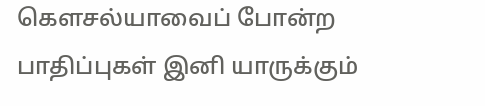கௌசல்யாவைப் போன்ற பாதிப்புகள் இனி யாருக்கும்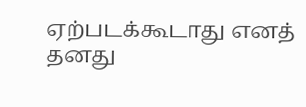ஏற்படக்கூடாது எனத் தனது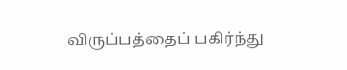விருப்பத்தைப் பகிர்ந்து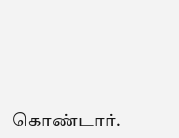கொண்டார்.